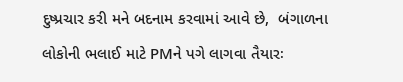દુષ્પ્રચાર કરી મને બદનામ કરવામાં આવે છે,  બંગાળના લોકોની ભલાઈ માટે PMને પગે લાગવા તૈયારઃ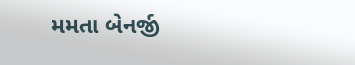મમતા બેનર્જી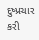દુષ્પ્રચાર કરી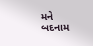મને બદનામ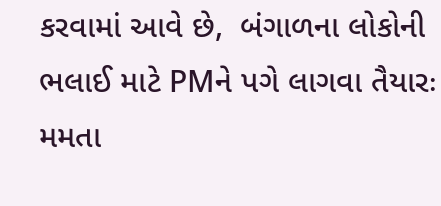કરવામાં આવે છે,  બંગાળના લોકોની ભલાઈ માટે PMને પગે લાગવા તૈયારઃ મમતા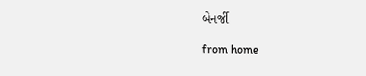બેનર્જી

from home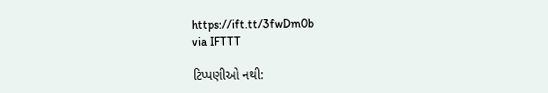https://ift.tt/3fwDm0b
via IFTTT

ટિપ્પણીઓ નથી: